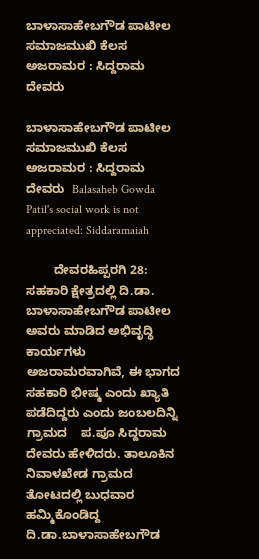ಬಾಳಾಸಾಹೇಬಗೌಡ ಪಾಟೀಲ ಸಮಾಜಮುಖಿ ಕೆಲಸ ಅಜರಾಮರ : ಸಿದ್ದರಾಮ ದೇವರು

ಬಾಳಾಸಾಹೇಬಗೌಡ ಪಾಟೀಲ ಸಮಾಜಮುಖಿ ಕೆಲಸ ಅಜರಾಮರ : ಸಿದ್ದರಾಮ ದೇವರು  Balasaheb Gowda Patil's social work is not appreciated: Siddaramaiah

        ದೇವರಹಿಪ್ಪರಗಿ 28: ಸಹಕಾರಿ ಕ್ಷೇತ್ರದಲ್ಲಿ ದಿ.ಡಾ. ಬಾಳಾಸಾಹೇಬಗೌಡ ಪಾಟೀಲ ಅವರು ಮಾಡಿದ ಅಭಿವೃದ್ಧಿ ಕಾರ್ಯಗಳು  ಅಜರಾಮರವಾಗಿವೆ, ಈ ಭಾಗದ ಸಹಕಾರಿ ಭೀಷ್ಮ ಎಂದು ಖ್ಯಾತಿ ಪಡೆದಿದ್ದರು ಎಂದು ಜಂಬಲದಿನ್ನಿ ಗ್ರಾಮದ    ಪ.ಪೂ ಸಿದ್ದರಾಮ ದೇವರು ಹೇಳಿದರು. ತಾಲೂಕಿನ ನಿವಾಳಖೇಡ ಗ್ರಾಮದ ತೋಟದಲ್ಲಿ ಬುಧವಾರ ಹಮ್ಮಿಕೊಂಡಿದ್ದ ದಿ.ಡಾ.ಬಾಳಾಸಾಹೇಬಗೌಡ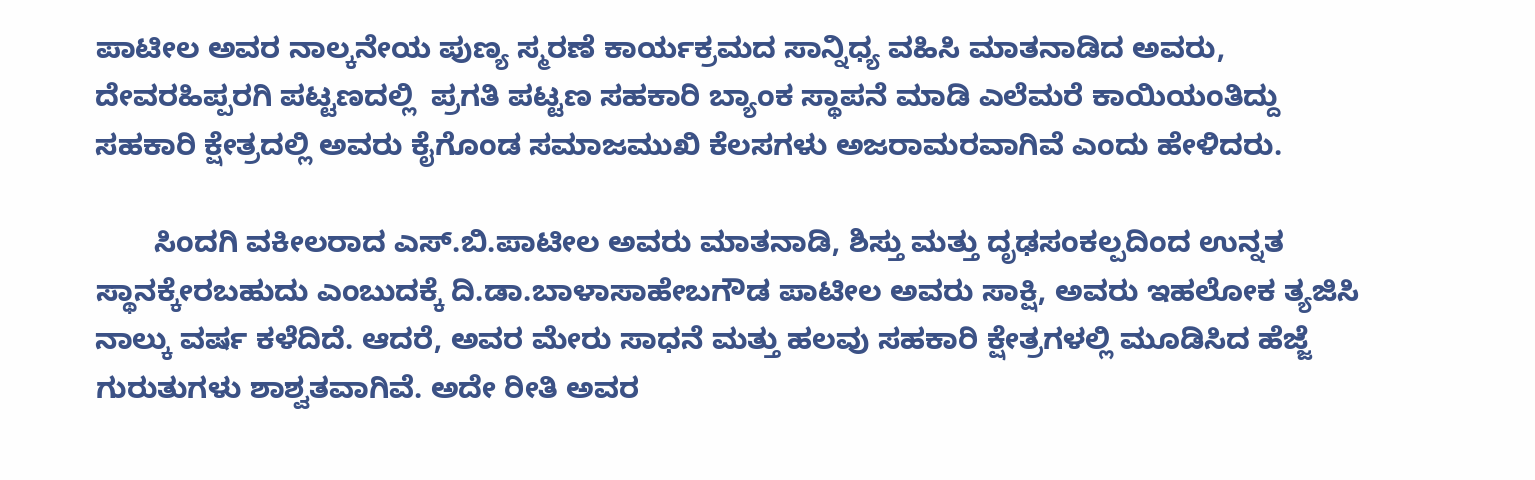ಪಾಟೀಲ ಅವರ ನಾಲ್ಕನೇಯ ಪುಣ್ಯ ಸ್ಮರಣೆ ಕಾರ್ಯಕ್ರಮದ ಸಾನ್ನಿಧ್ಯ ವಹಿಸಿ ಮಾತನಾಡಿದ ಅವರು, ದೇವರಹಿಪ್ಪರಗಿ ಪಟ್ಟಣದಲ್ಲಿ  ಪ್ರಗತಿ ಪಟ್ಟಣ ಸಹಕಾರಿ ಬ್ಯಾಂಕ ಸ್ಥಾಪನೆ ಮಾಡಿ ಎಲೆಮರೆ ಕಾಯಿಯಂತಿದ್ದು ಸಹಕಾರಿ ಕ್ಷೇತ್ರದಲ್ಲಿ ಅವರು ಕೈಗೊಂಡ ಸಮಾಜಮುಖಿ ಕೆಲಸಗಳು ಅಜರಾಮರವಾಗಿವೆ ಎಂದು ಹೇಳಿದರು.

       ಸಿಂದಗಿ ವಕೀಲರಾದ ಎಸ್‌.ಬಿ.ಪಾಟೀಲ ಅವರು ಮಾತನಾಡಿ, ಶಿಸ್ತು ಮತ್ತು ದೃಢಸಂಕಲ್ಪದಿಂದ ಉನ್ನತ ಸ್ಥಾನಕ್ಕೇರಬಹುದು ಎಂಬುದಕ್ಕೆ ದಿ.ಡಾ.ಬಾಳಾಸಾಹೇಬಗೌಡ ಪಾಟೀಲ ಅವರು ಸಾಕ್ಷಿ, ಅವರು ಇಹಲೋಕ ತ್ಯಜಿಸಿ ನಾಲ್ಕು ವರ್ಷ ಕಳೆದಿದೆ. ಆದರೆ, ಅವರ ಮೇರು ಸಾಧನೆ ಮತ್ತು ಹಲವು ಸಹಕಾರಿ ಕ್ಷೇತ್ರಗಳಲ್ಲಿ ಮೂಡಿಸಿದ ಹೆಜ್ಜೆ ಗುರುತುಗಳು ಶಾಶ್ವತವಾಗಿವೆ. ಅದೇ ರೀತಿ ಅವರ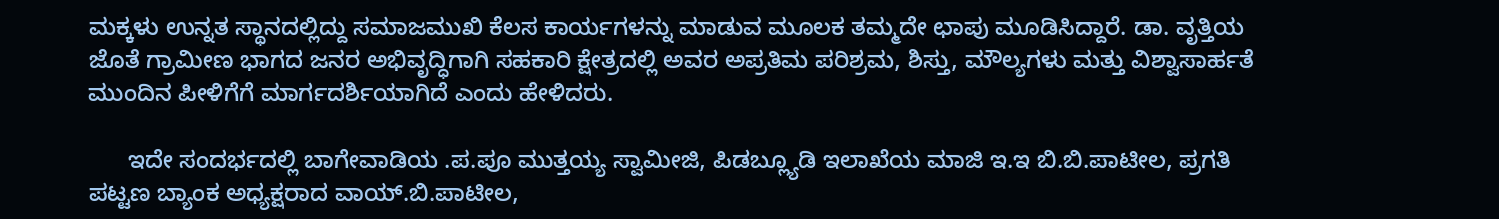ಮಕ್ಕಳು ಉನ್ನತ ಸ್ಥಾನದಲ್ಲಿದ್ದು ಸಮಾಜಮುಖಿ ಕೆಲಸ ಕಾರ್ಯಗಳನ್ನು ಮಾಡುವ ಮೂಲಕ ತಮ್ಮದೇ ಛಾಪು ಮೂಡಿಸಿದ್ದಾರೆ. ಡಾ. ವೃತ್ತಿಯ ಜೊತೆ ಗ್ರಾಮೀಣ ಭಾಗದ ಜನರ ಅಭಿವೃದ್ಧಿಗಾಗಿ ಸಹಕಾರಿ ಕ್ಷೇತ್ರದಲ್ಲಿ ಅವರ ಅಪ್ರತಿಮ ಪರಿಶ್ರಮ, ಶಿಸ್ತು, ಮೌಲ್ಯಗಳು ಮತ್ತು ವಿಶ್ವಾಸಾರ್ಹತೆ ಮುಂದಿನ ಪೀಳಿಗೆಗೆ ಮಾರ್ಗದರ್ಶಿಯಾಗಿದೆ ಎಂದು ಹೇಳಿದರು.

      ಇದೇ ಸಂದರ್ಭದಲ್ಲಿ ಬಾಗೇವಾಡಿಯ .ಪ.ಪೂ ಮುತ್ತಯ್ಯ ಸ್ವಾಮೀಜಿ, ಪಿಡಬ್ಲ್ಯೂಡಿ ಇಲಾಖೆಯ ಮಾಜಿ ಇ.ಇ ಬಿ.ಬಿ.ಪಾಟೀಲ, ಪ್ರಗತಿ ಪಟ್ಟಣ ಬ್ಯಾಂಕ ಅಧ್ಯಕ್ಷರಾದ ವಾಯ್‌.ಬಿ.ಪಾಟೀಲ,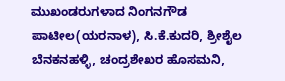ಮುಖಂಡರುಗಳಾದ ನಿಂಗನಗೌಡ ಪಾಟೀಲ(ಯರನಾಳ), ಸಿ.ಕೆ.ಕುದರಿ, ಶ್ರೀಶೈಲ ಬೆನಕನಹಳ್ಳಿ, ಚಂದ್ರಶೇಖರ ಹೊಸಮನಿ,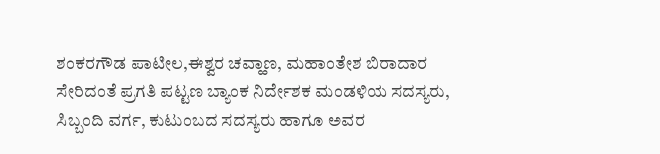ಶಂಕರಗೌಡ ಪಾಟೀಲ,ಈಶ್ವರ ಚವ್ಹಾಣ, ಮಹಾಂತೇಶ ಬಿರಾದಾರ ಸೇರಿದಂತೆ ಪ್ರಗತಿ ಪಟ್ಟಣ ಬ್ಯಾಂಕ ನಿರ್ದೇಶಕ ಮಂಡಳಿಯ ಸದಸ್ಯರು, ಸಿಬ್ಬಂದಿ ವರ್ಗ, ಕುಟುಂಬದ ಸದಸ್ಯರು ಹಾಗೂ ಅವರ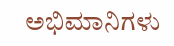ಅಭಿಮಾನಿಗಳು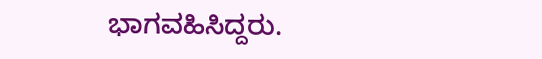ಭಾಗವಹಿಸಿದ್ದರು.